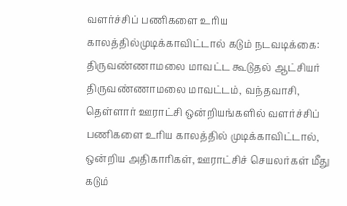வளர்ச்சிப் பணிகளை உரிய காலத்தில்முடிக்காவிட்டால் கடும் நடவடிக்கை: திருவண்ணாமலை மாவட்ட கூடுதல் ஆட்சியர்
திருவண்ணாமலை மாவட்டம், வந்தவாசி, தெள்ளார் ஊராட்சி ஒன்றியங்களில் வளர்ச்சிப் பணிகளை உரிய காலத்தில் முடிக்காவிட்டால், ஒன்றிய அதிகாரிகள், ஊராட்சிச் செயலர்கள் மீது கடும்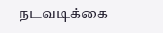நடவடிக்கை